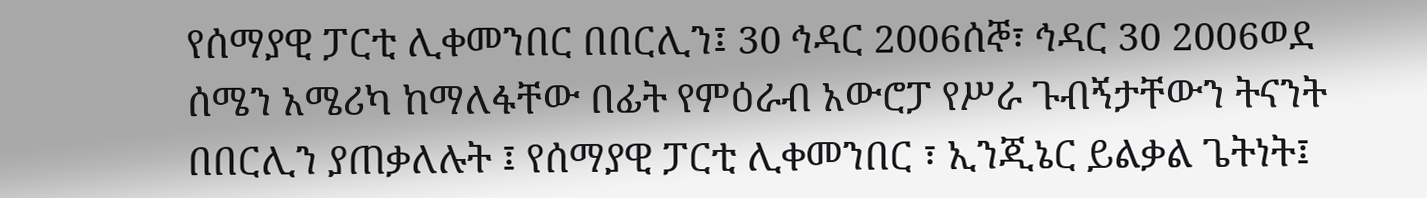የሰማያዊ ፓርቲ ሊቀመንበር በበርሊን፤ 30 ኅዳር 2006ሰኞ፣ ኅዳር 30 2006ወደ ሰሜን አሜሪካ ከማለፋቸው በፊት የምዕራብ አውሮፓ የሥራ ጉብኝታቸውን ትናንት በበርሊን ያጠቃለሉት ፤ የሰማያዊ ፓርቲ ሊቀመንበር ፣ ኢንጂኔር ይልቃል ጌትነት፤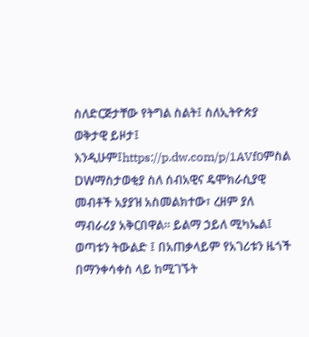ስለድርጅታቸው የትግል ስልት፤ ስለኢትዮጵያ ወቅታዊ ይዞታ፤ እንዲሁም፤https://p.dw.com/p/1AVf0ምስል DWማስታወቂያ ስለ ሰብአዊና ዴሞክራሲያዊ መብቶች አያያዝ አስመልክተው፣ ረዘም ያለ ማብራሪያ አቅርበዋል። ይልማ ኃይለ ሚካኤል፤ ወጣቱን ትውልድ ፤ በአጠቃላይም የአገሪቱን ዜጎች በማንቀሳቀስ ላይ ከሚገኙት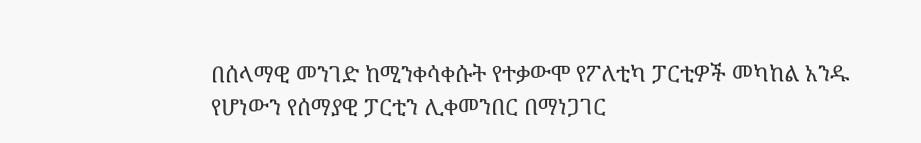በሰላማዊ መንገድ ከሚንቀሳቀሱት የተቃውሞ የፖለቲካ ፓርቲዎች መካከል አንዱ የሆነውን የሰማያዊ ፓርቲን ሊቀመንበር በማነጋገር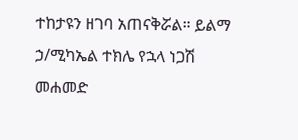ተከታዩን ዘገባ አጠናቅሯል። ይልማ ኃ/ሚካኤል ተክሌ የኋላ ነጋሽ መሐመድ